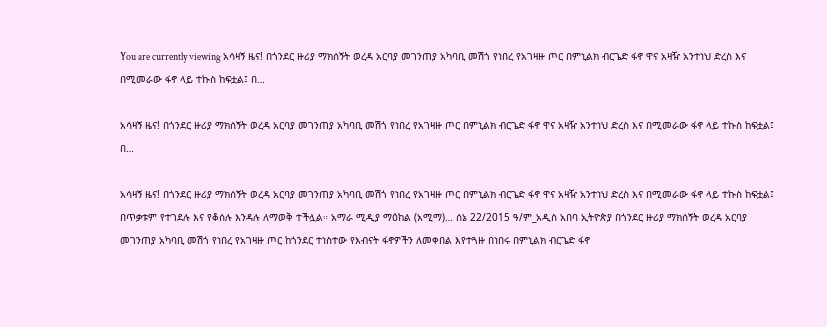You are currently viewing አሳዛኝ ዜና! በጎንደር ዙሪያ ማክሰኝት ወረዳ አርባያ መገንጠያ አካባቢ መሽጎ የነበረ የአገዛዙ ጦር በምኒልክ ብርጌድ ፋኖ ዋና አዛዥ አንተነህ ድረስ እና በሚመራው ፋኖ ላይ ተኩስ ከፍቷል፤ በ…

አሳዛኝ ዜና! በጎንደር ዙሪያ ማክሰኝት ወረዳ አርባያ መገንጠያ አካባቢ መሽጎ የነበረ የአገዛዙ ጦር በምኒልክ ብርጌድ ፋኖ ዋና አዛዥ አንተነህ ድረስ እና በሚመራው ፋኖ ላይ ተኩስ ከፍቷል፤ በ…

አሳዛኝ ዜና! በጎንደር ዙሪያ ማክሰኝት ወረዳ አርባያ መገንጠያ አካባቢ መሽጎ የነበረ የአገዛዙ ጦር በምኒልክ ብርጌድ ፋኖ ዋና አዛዥ አንተነህ ድረስ እና በሚመራው ፋኖ ላይ ተኩስ ከፍቷል፤ በጥቃቱም የተገደሉ እና የቆሰሉ እንዳሉ ለማወቅ ተችሏል። አማራ ሚዲያ ማዕከል (አሚማ)… ሰኔ 22/2015 ዓ/ም_አዲስ አበባ ኢትዮጵያ በጎንደር ዙሪያ ማክሰኝት ወረዳ አርባያ መገንጠያ አካባቢ መሽጎ የነበረ የአገዛዙ ጦር ከጎንደር ተነስተው የእብናት ፋኖዎችን ለመቀበል እየተጓዙ በነበሩ በምኒልክ ብርጌድ ፋኖ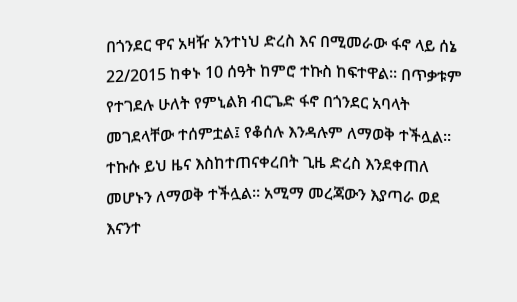በጎንደር ዋና አዛዥ አንተነህ ድረስ እና በሚመራው ፋኖ ላይ ሰኔ 22/2015 ከቀኑ 10 ሰዓት ከምሮ ተኩስ ከፍተዋል። በጥቃቱም የተገደሉ ሁለት የምኒልክ ብርጌድ ፋኖ በጎንደር አባላት መገደላቸው ተሰምቷል፤ የቆሰሉ እንዳሉም ለማወቅ ተችሏል። ተኩሱ ይህ ዜና እስከተጠናቀረበት ጊዜ ድረስ እንደቀጠለ መሆኑን ለማወቅ ተችሏል። አሚማ መረጃውን እያጣራ ወደ እናንተ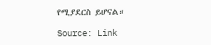የሚያደርስ ይሆናል።

Source: Link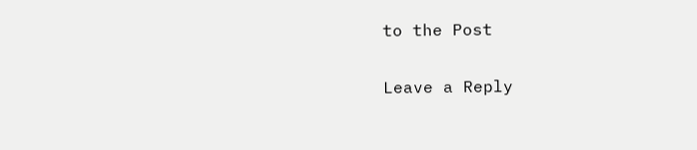to the Post

Leave a Reply